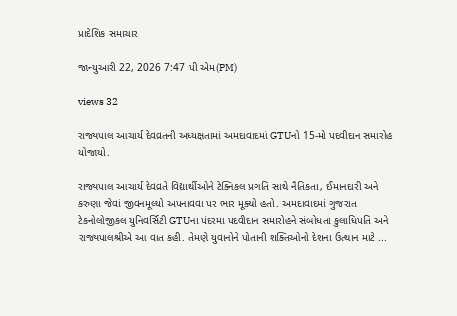પ્રાદેશિક સમાચાર

જાન્યુઆરી 22, 2026 7:47 પી એમ(PM)

views 32

રાજ્યપાલ આચાર્ય દેવવ્રતની અધ્યક્ષતામાં અમદાવાદમાં GTUનો 15-મો પદવીદાન સમારોહ યોજાયો.

રાજ્યપાલ આચાર્ય દેવવ્રતે વિદ્યાર્થીઓને ટેક્નિકલ પ્રગતિ સાથે નૈતિકતા, ઈમાનદારી અને કરુણા જેવાં જીવનમૂલ્યો અપનાવવા પર ભાર મૂક્યો હતો. અમદાવાદમાં ગુજરાત ટેકનોલોજીકલ યુનિવર્સિટી GTUના પંદરમા પદવીદાન સમારોહને સંબોધતા કુલાધિપતિ અને રાજ્યપાલશ્રીએ આ વાત કહી. તેમણે યુવાનોને પોતાની શક્તિઓનો દેશના ઉત્થાન માટે ...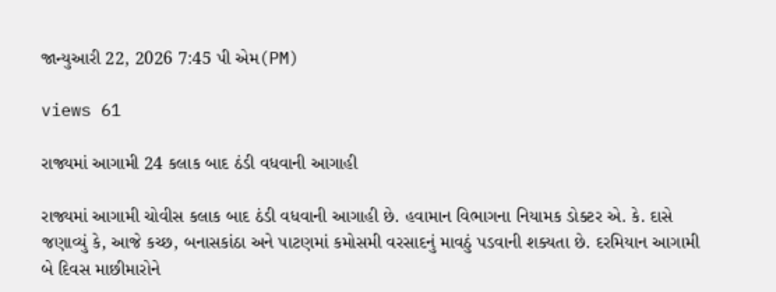જાન્યુઆરી 22, 2026 7:45 પી એમ(PM)

views 61

રાજ્યમાં આગામી 24 કલાક બાદ ઠંડી વધવાની આગાહી

રાજ્યમાં આગામી ચોવીસ કલાક બાદ ઠંડી વધવાની આગાહી છે. હવામાન વિભાગના નિયામક ડોક્ટર એ. કે. દાસે જણાવ્યું કે, આજે કચ્છ, બનાસકાંઠા અને પાટણમાં કમોસમી વરસાદનું માવઠું પડવાની શક્યતા છે. દરમિયાન આગામી બે દિવસ માછીમારોને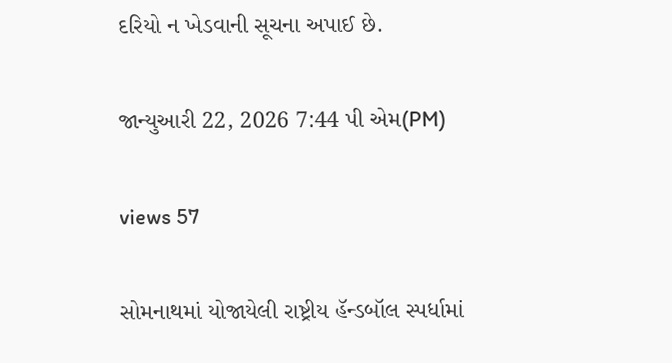દરિયો ન ખેડવાની સૂચના અપાઈ છે.

જાન્યુઆરી 22, 2026 7:44 પી એમ(PM)

views 57

સોમનાથમાં યોજાયેલી રાષ્ટ્રીય હૅન્ડબૉલ સ્પર્ધામાં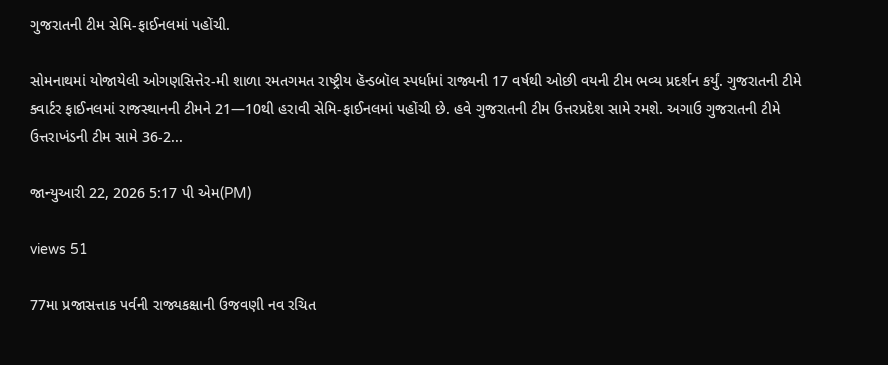ગુજરાતની ટીમ સેમિ-ફાઈનલમાં પહોંચી.

સોમનાથમાં યોજાયેલી ઓગણસિત્તેર-મી શાળા રમતગમત રાષ્ટ્રીય હૅન્ડબૉલ સ્પર્ધામાં રાજ્યની 17 વર્ષથી ઓછી વયની ટીમ ભવ્ય પ્રદર્શન કર્યું. ગુજરાતની ટીમે ક્વાર્ટર ફાઈનલમાં રાજસ્થાનની ટીમને 21—10થી હરાવી સેમિ-ફાઈનલમાં પહોંચી છે. હવે ગુજરાતની ટીમ ઉત્તરપ્રદેશ સામે રમશે. અગાઉ ગુજરાતની ટીમે ઉત્તરાખંડની ટીમ સામે 36-2...

જાન્યુઆરી 22, 2026 5:17 પી એમ(PM)

views 51

77મા પ્રજાસત્તાક પર્વની રાજ્યકક્ષાની ઉજવણી નવ રચિત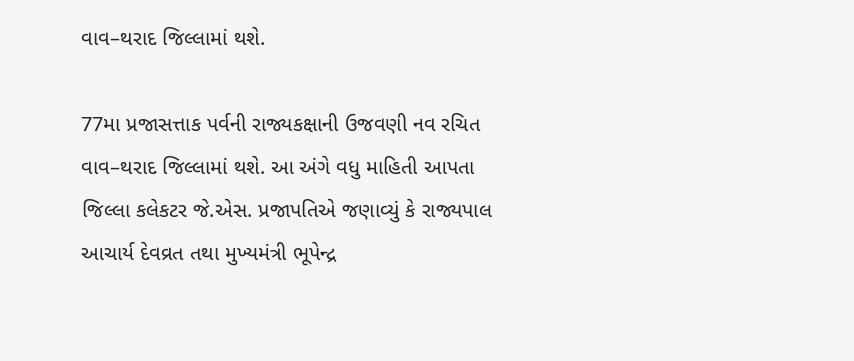વાવ–થરાદ જિલ્લામાં થશે.

77મા પ્રજાસત્તાક પર્વની રાજ્યકક્ષાની ઉજવણી નવ રચિત વાવ–થરાદ જિલ્લામાં થશે. આ અંગે વધુ માહિતી આપતા જિલ્લા કલેકટર જે.એસ. પ્રજાપતિએ જણાવ્યું કે રાજ્યપાલ આચાર્ય દેવવ્રત તથા મુખ્યમંત્રી ભૂપેન્દ્ર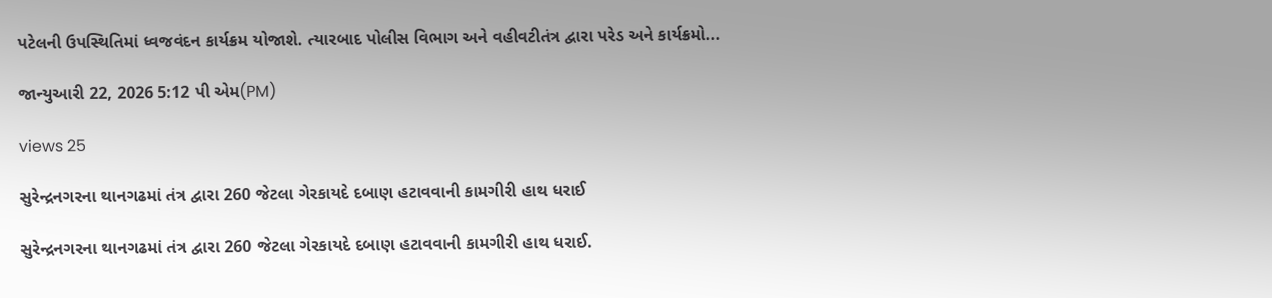પટેલની ઉપસ્થિતિમાં ધ્વજવંદન કાર્યક્રમ યોજાશે. ત્યારબાદ પોલીસ વિભાગ અને વહીવટીતંત્ર દ્વારા પરેડ અને કાર્યક્રમો...

જાન્યુઆરી 22, 2026 5:12 પી એમ(PM)

views 25

સુરેન્દ્રનગરના થાનગઢમાં તંત્ર દ્વારા 260 જેટલા ગેરકાયદે દબાણ હટાવવાની કામગીરી હાથ ધરાઈ

સુરેન્દ્રનગરના થાનગઢમાં તંત્ર દ્વારા 260 જેટલા ગેરકાયદે દબાણ હટાવવાની કામગીરી હાથ ધરાઈ.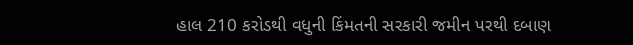હાલ 210 કરોડથી વધુની કિંમતની સરકારી જમીન પરથી દબાણ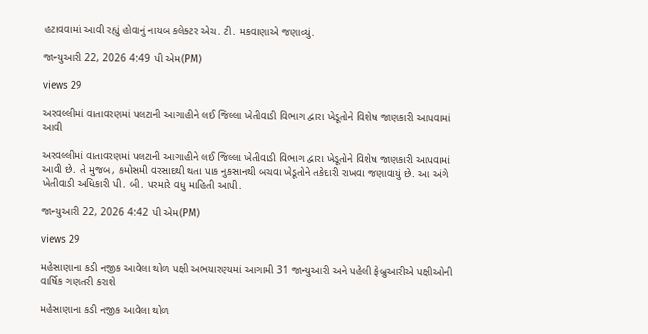હટાવવામાં આવી રહ્યું હોવાનું નાયબ કલેક્ટર એચ. ટી. મકવાણાએ જણાવ્યું.

જાન્યુઆરી 22, 2026 4:49 પી એમ(PM)

views 29

અરવલ્લીમાં વાતાવરણમાં પલટાની આગાહીને લઈ જિલ્લા ખેતીવાડી વિભાગ દ્વારા ખેડૂતોને વિશેષ જાણકારી આપવામાં આવી

અરવલ્લીમાં વાતાવરણમાં પલટાની આગાહીને લઈ જિલ્લા ખેતીવાડી વિભાગ દ્વારા ખેડૂતોને વિશેષ જાણકારી આપવામાં આવી છે. તે મુજબ, કમોસમી વરસાદથી થતા પાક નુકસાનથી બચવા ખેડૂતોને તકેદારી રાખવા જણાવાયું છે. આ અંગે ખેતીવાડી અધિકારી પી. બી. પરમારે વધુ માહિતી આપી.

જાન્યુઆરી 22, 2026 4:42 પી એમ(PM)

views 29

મહેસાણાના કડી નજીક આવેલા થોળ પક્ષી અભયારણ્યમાં આગામી 31 જાન્યુઆરી અને પહેલી ફેબ્રુઆરીએ પક્ષીઓની વાર્ષિક ગણતરી કરાશે

મહેસાણાના કડી નજીક આવેલા થોળ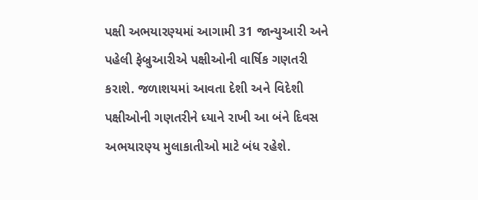પક્ષી અભયારણ્યમાં આગામી 31 જાન્યુઆરી અને પહેલી ફેબ્રુઆરીએ પક્ષીઓની વાર્ષિક ગણતરી કરાશે. જળાશયમાં આવતા દેશી અને વિદેશી પક્ષીઓની ગણતરીને ધ્યાને રાખી આ બંને દિવસ અભયારણ્ય મુલાકાતીઓ માટે બંધ રહેશે.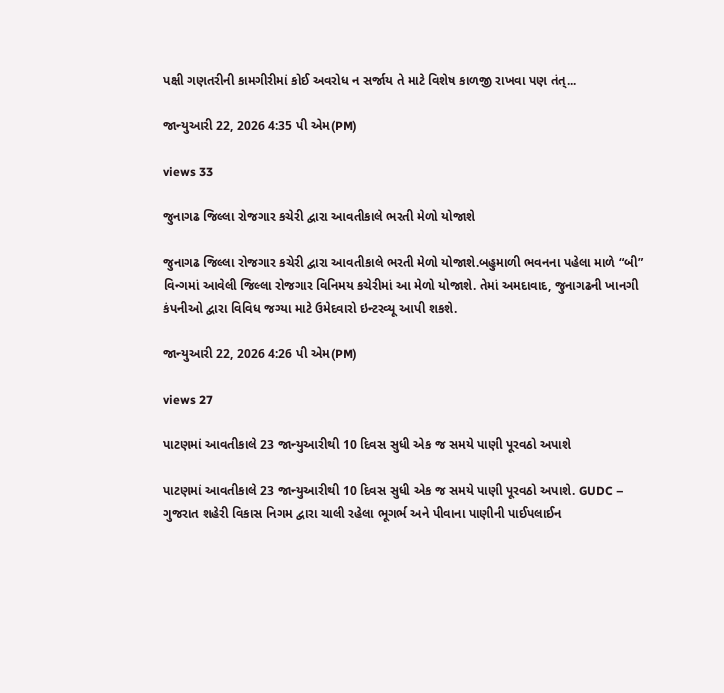પક્ષી ગણતરીની કામગીરીમાં કોઈ અવરોધ ન સર્જાય તે માટે વિશેષ કાળજી રાખવા પણ તંત્...

જાન્યુઆરી 22, 2026 4:35 પી એમ(PM)

views 33

જુનાગઢ જિલ્લા રોજગાર કચેરી દ્વારા આવતીકાલે ભરતી મેળો યોજાશે

જુનાગઢ જિલ્લા રોજગાર કચેરી દ્વારા આવતીકાલે ભરતી મેળો યોજાશે.બહુમાળી ભવનના પહેલા માળે “બી” વિન્ગમાં આવેલી જિલ્લા રોજગાર વિનિમય કચેરીમાં આ મેળો યોજાશે. તેમાં અમદાવાદ, જુનાગઢની ખાનગી કંપનીઓ દ્વારા વિવિધ જગ્યા માટે ઉમેદવારો ઇન્ટરવ્યૂ આપી શકશે.

જાન્યુઆરી 22, 2026 4:26 પી એમ(PM)

views 27

પાટણમાં આવતીકાલે 23 જાન્યુઆરીથી 10 દિવસ સુધી એક જ સમયે પાણી પૂરવઠો અપાશે

પાટણમાં આવતીકાલે 23 જાન્યુઆરીથી 10 દિવસ સુધી એક જ સમયે પાણી પૂરવઠો અપાશે. GUDC – ગુજરાત શહેરી વિકાસ નિગમ દ્વારા ચાલી રહેલા ભૂગર્ભ અને પીવાના પાણીની પાઈપલાઈન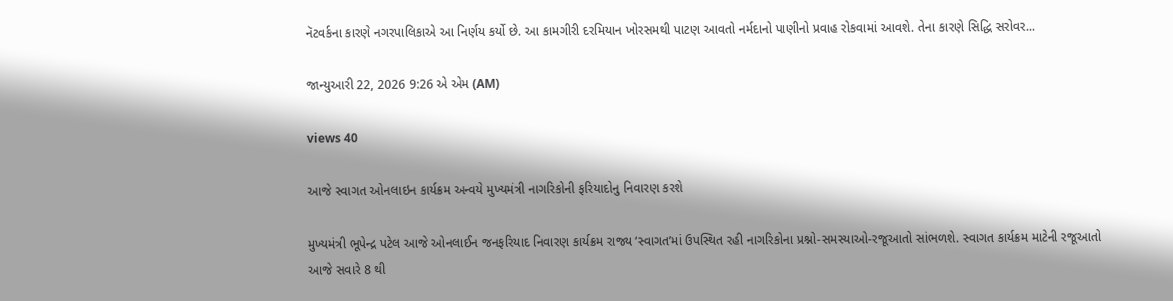નૅટવર્કના કારણે નગરપાલિકાએ આ નિર્ણય કર્યો છે. આ કામગીરી દરમિયાન ખોરસમથી પાટણ આવતો નર્મદાનો પાણીનો પ્રવાહ રોકવામાં આવશે. તેના કારણે સિદ્ધિ સરોવર...

જાન્યુઆરી 22, 2026 9:26 એ એમ (AM)

views 40

આજે સ્વાગત ઓનલાઇન કાર્યક્રમ અન્વયે મુખ્યમંત્રી નાગરિકોની ફરિયાદોનુ નિવારણ કરશે

મુખ્યમંત્રી ભૂપેન્દ્ર પટેલ આજે ઓનલાઈન જનફરિયાદ નિવારણ કાર્યક્રમ રાજ્ય ‘સ્વાગત’માં ઉપસ્થિત રહી નાગરિકોના પ્રશ્નો-સમસ્યાઓ-રજૂઆતો સાંભળશે. સ્વાગત કાર્યક્રમ માટેની રજૂઆતો આજે સવારે 8 થી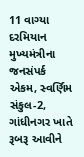11 વાગ્યા દરમિયાન મુખ્યમંત્રીના જનસંપર્ક એકમ, સ્વર્ણિમ સંકુલ-2, ગાંધીનગર ખાતે રૂબરૂ આવીને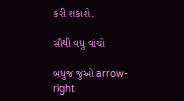કરી શકાશે.

સૌથી વધુ વાંચો

બધુજ જુઓ arrow-right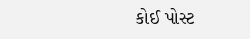કોઈ પોસ્ટ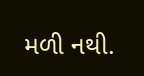મળી નથી.